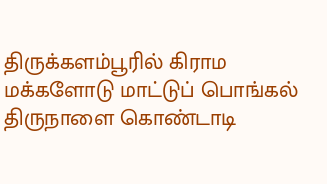திருக்களம்பூரில் கிராம மக்களோடு மாட்டுப் பொங்கல் திருநாளை கொண்டாடி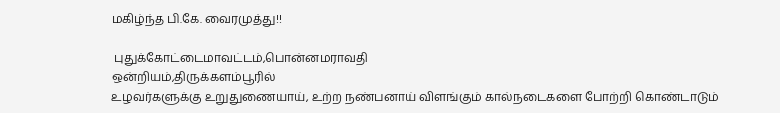மகிழ்ந்த பி.கே. வைரமுத்து!!

 புதுக்கோட்டைமாவட்டம்,பொன்னமராவதி
ஒன்றியம்,திருக்களம்பூரில்
உழவர்களுக்கு உறுதுணையாய், உற்ற நண்பனாய் விளங்கும் கால்நடைகளை போற்றி கொண்டாடும்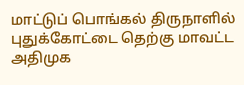மாட்டுப் பொங்கல் திருநாளில் புதுக்கோட்டை தெற்கு மாவட்ட அதிமுக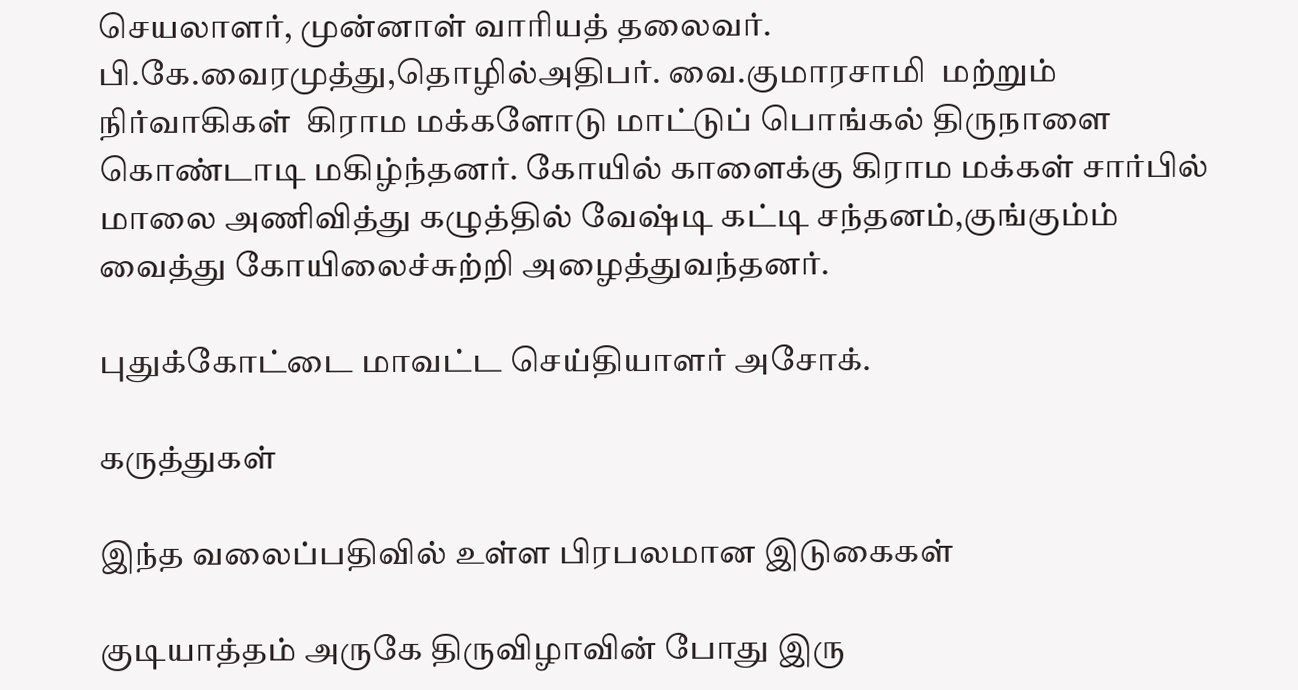செயலாளர், முன்னாள் வாரியத் தலைவர். பி.கே.வைரமுத்து,தொழில்அதிபர். வை.குமாரசாமி  மற்றும் நிர்வாகிகள்  கிராம மக்களோடு மாட்டுப் பொங்கல் திருநாளை கொண்டாடி மகிழ்ந்தனர். கோயில் காளைக்கு கிராம மக்கள் சார்பில் மாலை அணிவித்து கழுத்தில் வேஷ்டி கட்டி சந்தனம்,குங்கும்ம் வைத்து கோயிலைச்சுற்றி அழைத்துவந்தனர்.

புதுக்கோட்டை மாவட்ட செய்தியாளர் அசோக்.

கருத்துகள்

இந்த வலைப்பதிவில் உள்ள பிரபலமான இடுகைகள்

குடியாத்தம் அருகே திருவிழாவின் போது இரு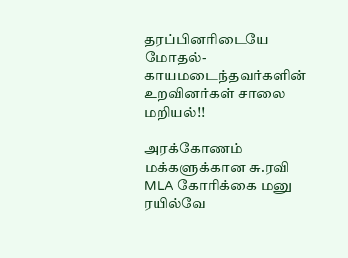தரப்பினரிடையே மோதல்- காயமடைந்தவர்களின் உறவினர்கள் சாலை மறியல்!!

அரக்கோணம் மக்களுக்கான சு.ரவி MLA கோரிக்கை மனு ரயில்வே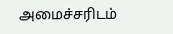அமைச்சரிடம்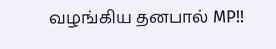வழங்கிய தனபால் MP!!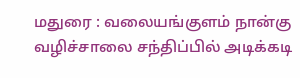மதுரை : வலையங்குளம் நான்கு வழிச்சாலை சந்திப்பில் அடிக்கடி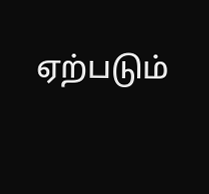ஏற்படும்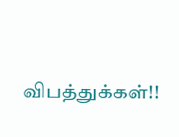விபத்துக்கள்!!